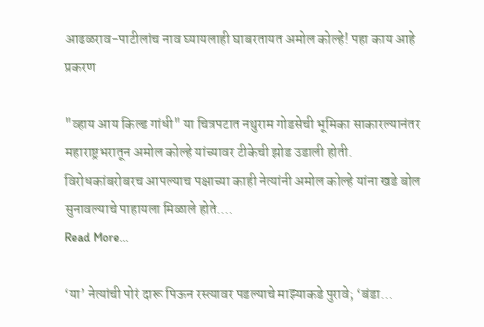आढळराव-पाटीलांच नाव घ्यायलाही घाबरतायत अमोल कोल्हे! पहा काय आहे प्रकरण

"व्हाय आय किल्ड गांधी" या चित्रपटात नथुराम गोडसेची भूमिका साकारल्यानंतर महाराष्ट्रभरातून अमोल कोल्हे यांच्यावर टीकेची झोड उडाली होती. विरोधकांबरोबरच आपल्याच पक्षाच्या काही नेत्यांनी अमोल कोल्हे यांना खडे बोल सुनावल्याचे पाहायला मिळाले होते.…
Read More...

‘या’ नेत्यांची पोरं दारू पिऊन रस्त्यावर पडल्याचे माझ्याकडे पुरावे; ‘बंडा…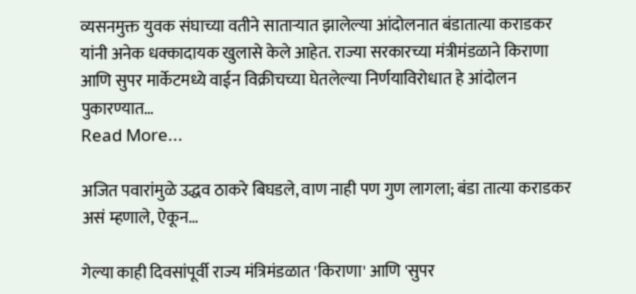व्यसनमुक्त युवक संघाच्या वतीने साताऱ्यात झालेल्या आंदोलनात बंडातात्या कराडकर यांनी अनेक धक्कादायक खुलासे केले आहेत. राज्या सरकारच्या मंत्रीमंडळाने किराणा आणि सुपर मार्केटमध्ये वाईन विक्रीचच्या घेतलेल्या निर्णयाविरोधात हे आंदोलन पुकारण्यात…
Read More...

अजित पवारांमुळे उद्धव ठाकरे बिघडले, वाण नाही पण गुण लागला; बंडा तात्या कराडकर असं म्हणाले, ऐकून…

गेल्या काही दिवसांपूर्वी राज्य मंत्रिमंडळात 'किराणा' आणि 'सुपर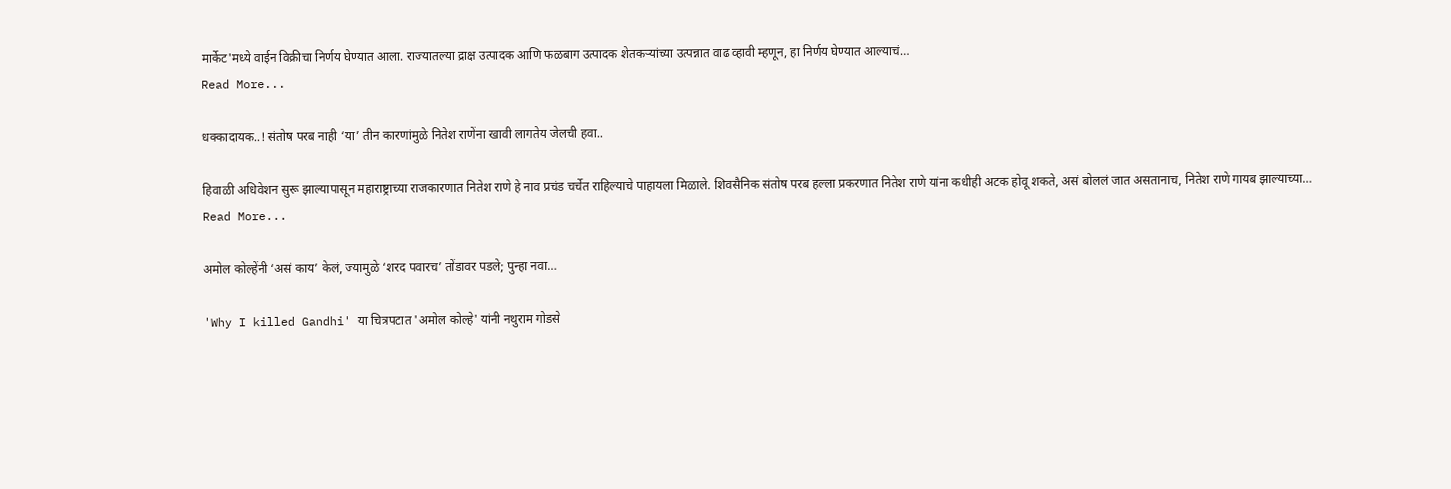मार्केट'मध्ये वाईन विक्रीचा निर्णय घेण्यात आला. राज्यातल्या द्राक्ष उत्पादक आणि फळबाग उत्पादक शेतकऱ्यांच्या उत्पन्नात वाढ व्हावी म्हणून, हा निर्णय घेण्यात आल्याचं…
Read More...

धक्कादायक..! संतोष परब नाही ‘या’ तीन कारणांमुळे नितेश राणेंना खावी लागतेय जेलची हवा..

हिवाळी अधिवेशन सुरू झाल्यापासून महाराष्ट्राच्या राजकारणात नितेश राणे हे नाव प्रचंड चर्चेत राहिल्याचे पाहायला मिळाले. शिवसैनिक संतोष परब हल्ला प्रकरणात नितेश राणे यांना कधीही अटक होवू शकते, असं बोललं जात असतानाच, नितेश राणे गायब झाल्याच्या…
Read More...

अमोल कोल्हेंनी ‘असं काय’ केलं, ज्यामुळे ‘शरद पवारच’ तोंडावर पडले; पुन्हा नवा…

'Why I killed Gandhi' या चित्रपटात 'अमोल कोल्हे' यांनी नथुराम गोडसे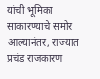यांची भूमिका साकारण्याचे समोर आल्यानंतर, राज्यात प्रचंड राजकारण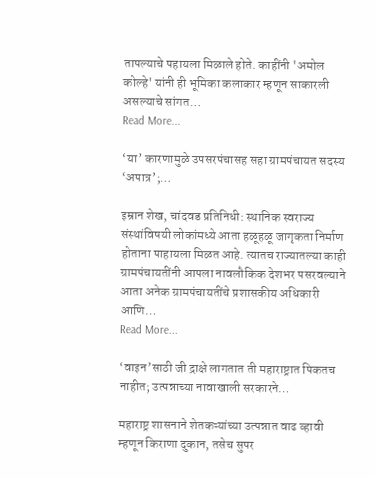तापल्याचे पहायला मिळाले होते. काहींनी 'अमोल कोल्हे' यांनी ही भूमिका कलाकार म्हणून साकारली असल्याचे सांगत…
Read More...

‘या’ कारणामुळे उपसरपंचासह सहा ग्रामपंचायत सदस्य ‘अपात्र’;…

इम्रान शेख, चांदवड प्रतिनिधी: स्थानिक स्वराज्य संस्थांविषयी लोकांमध्ये आता हळूहळू जागृकता निर्माण होताना पाहायला मिळत आहे. त्यातच राज्यातल्या काही ग्रामपंचायतींनी आपला नावलौकिक देशभर पसरवल्याने आता अनेक ग्रामपंचायतींचे प्रशासकीय अधिकारी आणि…
Read More...

‘वाइन’साठी जी द्राक्षे लागतात ती महाराष्ट्रात पिकतच नाहीत; उत्पन्नाच्या नावाखाली सरकारने…

महाराष्ट्र शासनाने शेतकऱ्यांच्या उत्पन्नात वाढ व्हावी म्हणून किराणा दुकान, तसेच सुपर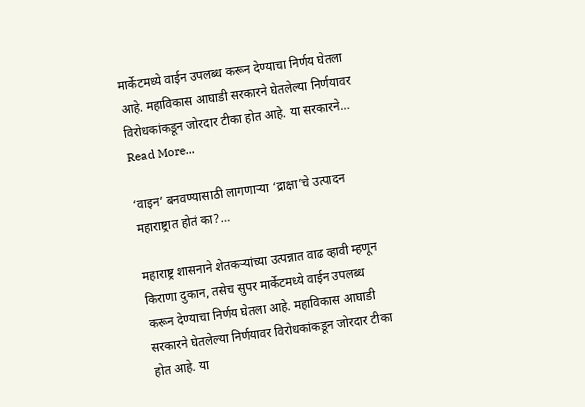मार्केटमध्ये वाईन उपलब्ध करून देण्याचा निर्णय घेतला आहे. महाविकास आघाडी सरकारने घेतलेल्या निर्णयावर विरोधकांकडून जोरदार टीका होत आहे. या सरकारने…
Read More...

‘वाइन’ बनवण्यासाठी लागणाऱ्या ‘द्राक्षा’चे उत्पादन महाराष्ट्रात होतं का?…

महाराष्ट्र शासनाने शेतकऱ्यांच्या उत्पन्नात वाढ व्हावी म्हणून किराणा दुकान, तसेच सुपर मार्केटमध्ये वाईन उपलब्ध करून देण्याचा निर्णय घेतला आहे. महाविकास आघाडी सरकारने घेतलेल्या निर्णयावर विरोधकांकडून जोरदार टीका होत आहे. या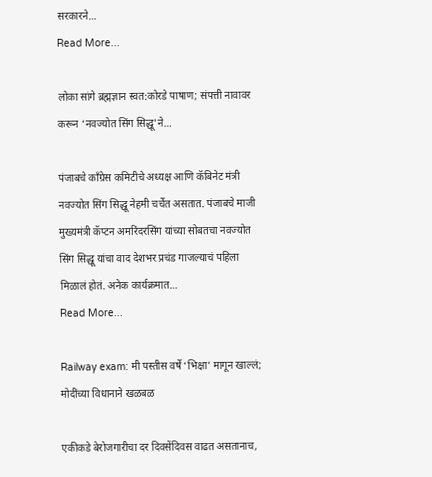सरकारने…
Read More...

लोका सांगे ब्रह्मज्ञान स्वत:कोरडे पाषाण; संपत्ती नावावर करून ‘नवज्योत सिंग सिद्धू’ने…

पंजाबचे काँग्रेस कमिटीचे अध्यक्ष आणि कॅबिनेट मंत्री नवज्योत सिंग सिद्धू नेहमी चर्चेत असतात. पंजाबचे माजी मुख्यमंत्री कॅप्टन अमरिंदरसिंग यांच्या सोबतचा नवज्योत सिंग सिद्धू यांचा वाद देशभर प्रचंड गाजल्याचं पहिला मिळालं होतं. अनेक कार्यक्रमात…
Read More...

Railway exam: मी पस्तीस वर्षे ‘भिक्षा’ मागून खाल्लं; मोदींच्या विधानाने खळबळ

एकीकडे बेरोजगारीचा दर दिवसेंदिवस वाढत असतानाच,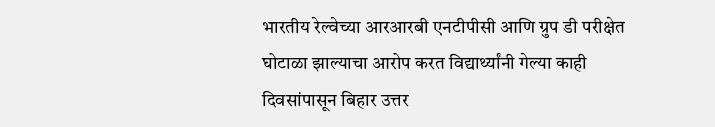भारतीय रेल्वेच्या आरआरबी एनटीपीसी आणि ग्रुप डी परीक्षेत घोटाळा झाल्याचा आरोप करत विद्यार्थ्यांनी गेल्या काही दिवसांपासून बिहार उत्तर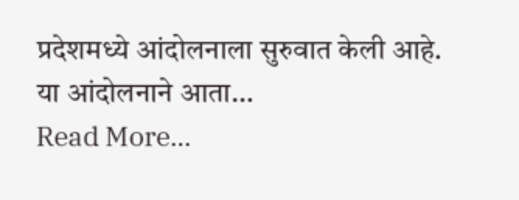प्रदेशमध्ये आंदोलनाला सुरुवात केली आहे. या आंदोलनाने आता…
Read More...